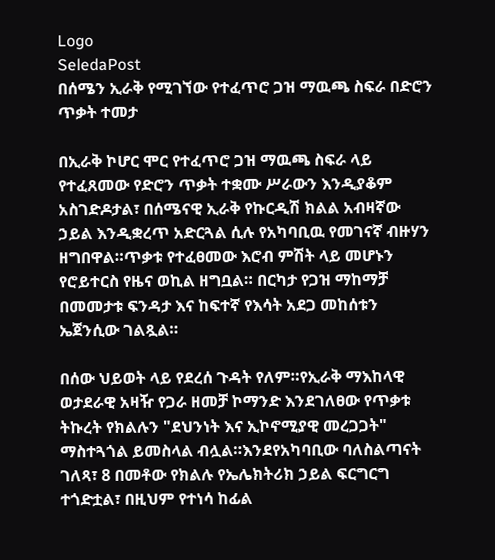Logo
SeledaPost
በሰሜን ኢራቅ የሚገኘው የተፈጥሮ ጋዝ ማዉጫ ስፍራ በድሮን ጥቃት ተመታ

በኢራቅ ኮሆር ሞር የተፈጥሮ ጋዝ ማዉጫ ስፍራ ላይ የተፈጸመው የድሮን ጥቃት ተቋሙ ሥራውን እንዲያቆም አስገድዶታል፣ በሰሜናዊ ኢራቅ የኩርዲሽ ክልል አብዛኛው ኃይል እንዲቋረጥ አድርጓል ሲሉ የአካባቢዉ የመገናኛ ብዙሃን ዘግበዋል።ጥቃቱ የተፈፀመው እሮብ ምሽት ላይ መሆኑን የሮይተርስ የዜና ወኪል ዘግቧል። በርካታ የጋዝ ማከማቻ በመመታቱ ፍንዳታ እና ከፍተኛ የእሳት አደጋ መከሰቱን ኤጀንሲው ገልጿል።

በሰው ህይወት ላይ የደረሰ ጉዳት የለም።የኢራቅ ማእከላዊ ወታደራዊ አዛዥ የጋራ ዘመቻ ኮማንድ እንደገለፀው የጥቃቱ ትኩረት የክልሉን "ደህንነት እና ኢኮኖሚያዊ መረጋጋት" ማስተጓጎል ይመስላል ብሏል።እንደየአካባቢው ባለስልጣናት ገለጻ፣ 8 በመቶው የክልሉ የኤሌክትሪክ ኃይል ፍርግርግ ተጎድቷል፣ በዚህም የተነሳ ከፊል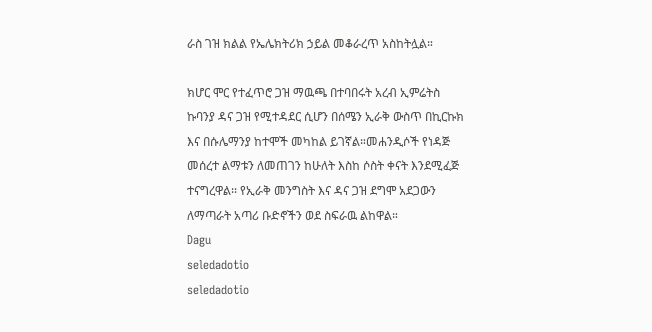ራስ ገዝ ክልል የኤሌክትሪክ ኃይል መቆራረጥ አስከትሏል።

ክሆር ሞር የተፈጥሮ ጋዝ ማዉጫ በተባበሩት አረብ ኢምሬትስ ኩባንያ ዳና ጋዝ የሚተዳደር ሲሆን በሰሜን ኢራቅ ውስጥ በኪርኩክ እና በሱሌማንያ ከተሞች መካከል ይገኛል።መሐንዲሶች የነዳጅ መሰረተ ልማቱን ለመጠገን ከሁለት እስከ ሶስት ቀናት እንደሚፈጅ ተናግረዋል፡፡ የኢራቅ መንግስት እና ዳና ጋዝ ደግሞ አደጋውን ለማጣራት አጣሪ ቡድኖችን ወደ ስፍራዉ ልከዋል።
Dagu
seledadotio
seledadotio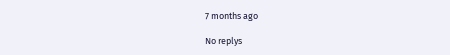7 months ago

No replys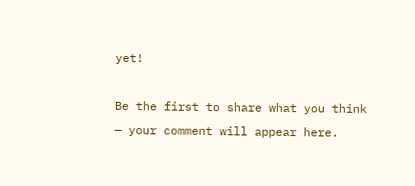yet!

Be the first to share what you think — your comment will appear here.